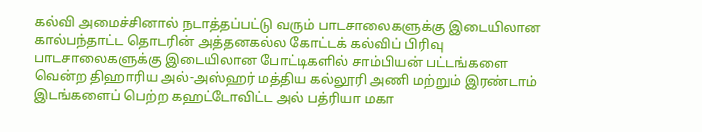கல்வி அமைச்சினால் நடாத்தப்பட்டு வரும் பாடசாலைகளுக்கு இடையிலான கால்பந்தாட்ட தொடரின் அத்தனகல்ல கோட்டக் கல்விப் பிரிவு பாடசாலைகளுக்கு இடையிலான போட்டிகளில் சாம்பியன் பட்டங்களை வென்ற திஹாரிய அல்-அஸ்ஹர் மத்திய கல்லூரி அணி மற்றும் இரண்டாம் இடங்களைப் பெற்ற கஹட்டோவிட்ட அல் பத்ரியா மகா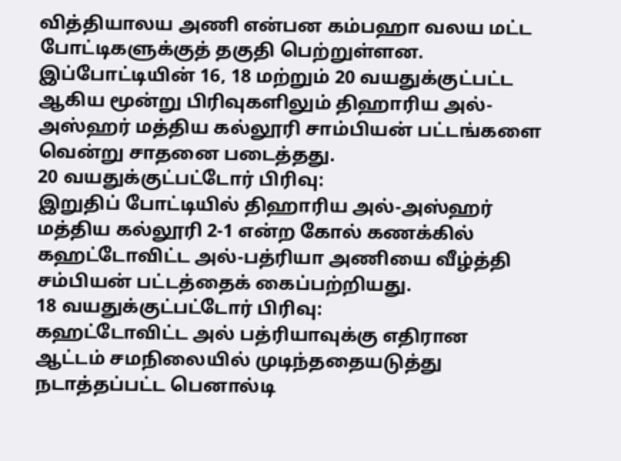வித்தியாலய அணி என்பன கம்பஹா வலய மட்ட போட்டிகளுக்குத் தகுதி பெற்றுள்ளன.
இப்போட்டியின் 16, 18 மற்றும் 20 வயதுக்குட்பட்ட ஆகிய மூன்று பிரிவுகளிலும் திஹாரிய அல்-அஸ்ஹர் மத்திய கல்லூரி சாம்பியன் பட்டங்களை வென்று சாதனை படைத்தது.
20 வயதுக்குட்பட்டோர் பிரிவு:
இறுதிப் போட்டியில் திஹாரிய அல்-அஸ்ஹர் மத்திய கல்லூரி 2-1 என்ற கோல் கணக்கில் கஹட்டோவிட்ட அல்-பத்ரியா அணியை வீழ்த்தி சம்பியன் பட்டத்தைக் கைப்பற்றியது.
18 வயதுக்குட்பட்டோர் பிரிவு:
கஹட்டோவிட்ட அல் பத்ரியாவுக்கு எதிரான ஆட்டம் சமநிலையில் முடிந்ததையடுத்து நடாத்தப்பட்ட பெனால்டி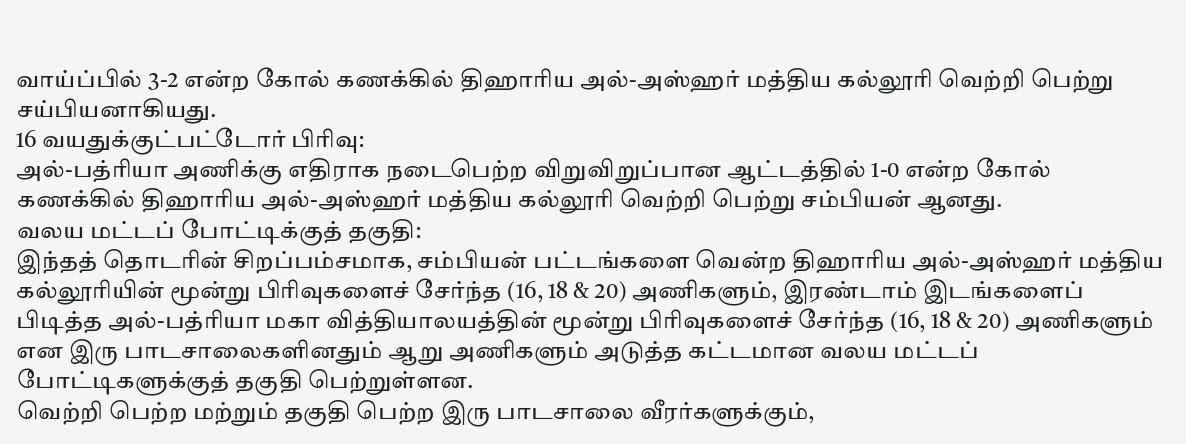வாய்ப்பில் 3-2 என்ற கோல் கணக்கில் திஹாரிய அல்-அஸ்ஹர் மத்திய கல்லூரி வெற்றி பெற்று சய்பியனாகியது.
16 வயதுக்குட்பட்டோர் பிரிவு:
அல்-பத்ரியா அணிக்கு எதிராக நடைபெற்ற விறுவிறுப்பான ஆட்டத்தில் 1-0 என்ற கோல் கணக்கில் திஹாரிய அல்-அஸ்ஹர் மத்திய கல்லூரி வெற்றி பெற்று சம்பியன் ஆனது.
வலய மட்டப் போட்டிக்குத் தகுதி:
இந்தத் தொடரின் சிறப்பம்சமாக, சம்பியன் பட்டங்களை வென்ற திஹாரிய அல்-அஸ்ஹர் மத்திய கல்லூரியின் மூன்று பிரிவுகளைச் சேர்ந்த (16, 18 & 20) அணிகளும், இரண்டாம் இடங்களைப் பிடித்த அல்-பத்ரியா மகா வித்தியாலயத்தின் மூன்று பிரிவுகளைச் சேர்ந்த (16, 18 & 20) அணிகளும் என இரு பாடசாலைகளினதும் ஆறு அணிகளும் அடுத்த கட்டமான வலய மட்டப் போட்டிகளுக்குத் தகுதி பெற்றுள்ளன.
வெற்றி பெற்ற மற்றும் தகுதி பெற்ற இரு பாடசாலை வீரர்களுக்கும்,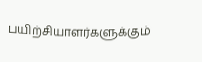பயிற்சியாளர்களுக்கும்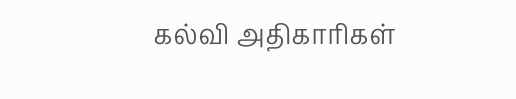கல்வி அதிகாரிகள்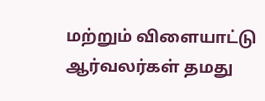மற்றும் விளையாட்டு ஆர்வலர்கள் தமது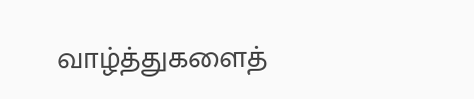வாழ்த்துகளைத்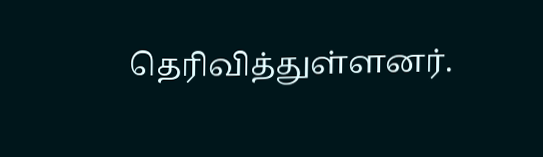தெரிவித்துள்ளனர்.